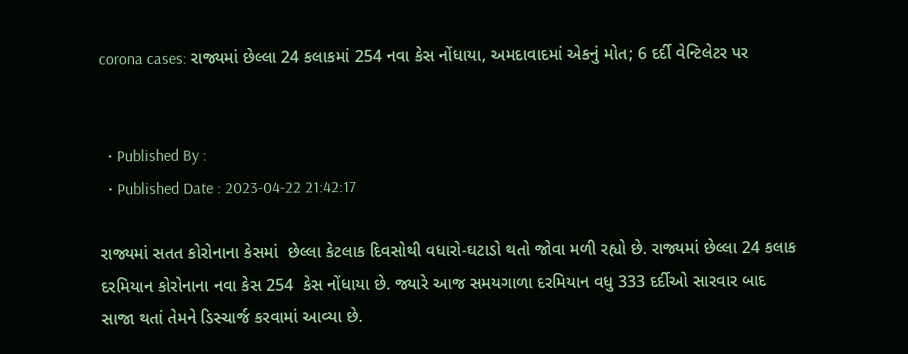corona cases: રાજ્યમાં છેલ્લા 24 કલાકમાં 254 નવા કેસ નોંધાયા, અમદાવાદમાં એકનું મોત; 6 દર્દી વેન્ટિલેટર પર


  • Published By :
  • Published Date : 2023-04-22 21:42:17

રાજ્યમાં સતત કોરોનાના કેસમાં  છેલ્લા કેટલાક દિવસોથી વધારો-ઘટાડો થતો જોવા મળી રહ્યો છે. રાજ્યમાં છેલ્લા 24 કલાક દરમિયાન કોરોનાના નવા કેસ 254  કેસ નોંધાયા છે. જ્યારે આજ સમયગાળા દરમિયાન વધુ 333 દર્દીઓ સારવાર બાદ સાજા થતાં તેમને ડિસ્ચાર્જ કરવામાં આવ્યા છે.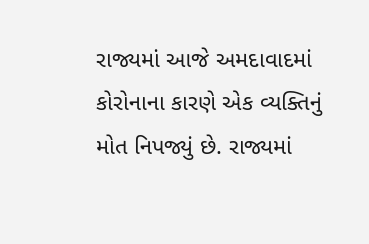રાજ્યમાં આજે અમદાવાદમાં કોરોનાના કારણે એક વ્યક્તિનું મોત નિપજ્યું છે. રાજ્યમાં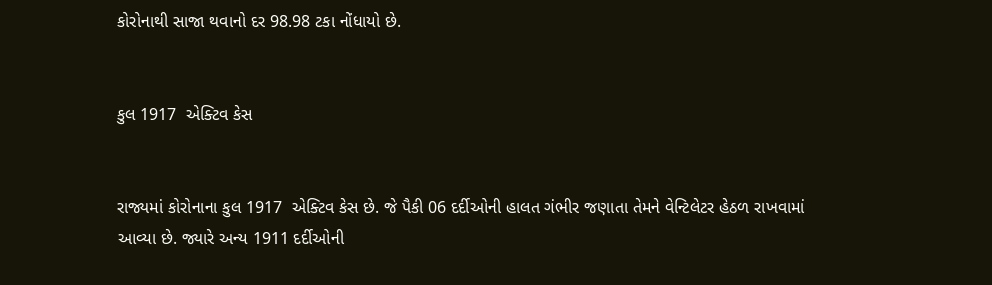કોરોનાથી સાજા થવાનો દર 98.98 ટકા નોંધાયો છે.


કુલ 1917  એક્ટિવ કેસ


રાજ્યમાં કોરોનાના કુલ 1917  એક્ટિવ કેસ છે. જે પૈકી 06 દર્દીઓની હાલત ગંભીર જણાતા તેમને વેન્ટિલેટર હેઠળ રાખવામાં આવ્યા છે. જ્યારે અન્ય 1911 દર્દીઓની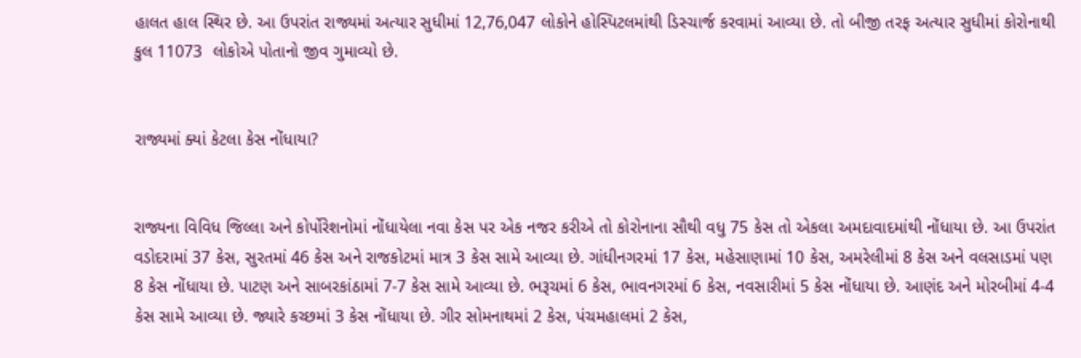હાલત હાલ સ્થિર છે. આ ઉપરાંત રાજ્યમાં અત્યાર સુધીમાં 12,76,047 લોકોને હોસ્પિટલમાંથી ડિસ્ચાર્જ કરવામાં આવ્યા છે. તો બીજી તરફ અત્યાર સુધીમાં કોરોનાથી કુલ 11073  લોકોએ પોતાનો જીવ ગુમાવ્યો છે.


રાજ્યમાં ક્યાં કેટલા કેસ નોંધાયા?


રાજ્યના વિવિધ જિલ્લા અને કોર્પોરેશનોમાં નોંધાયેલા નવા કેસ પર એક નજર કરીએ તો કોરોનાના સૌથી વધુ 75 કેસ તો એકલા અમદાવાદમાંથી નોંધાયા છે. આ ઉપરાંત  વડોદરામાં 37 કેસ, સુરતમાં 46 કેસ અને રાજકોટમાં માત્ર 3 કેસ સામે આવ્યા છે. ગાંધીનગરમાં 17 કેસ, મહેસાણામાં 10 કેસ, અમરેલીમાં 8 કેસ અને વલસાડમાં પણ 8 કેસ નોંધાયા છે. પાટણ અને સાબરકાંઠામાં 7-7 કેસ સામે આવ્યા છે. ભરૂચમાં 6 કેસ, ભાવનગરમાં 6 કેસ, નવસારીમાં 5 કેસ નોંધાયા છે. આણંદ અને મોરબીમાં 4-4 કેસ સામે આવ્યા છે. જ્યારે કચ્છમાં 3 કેસ નોંધાયા છે. ગીર સોમનાથમાં 2 કેસ, પંચમહાલમાં 2 કેસ,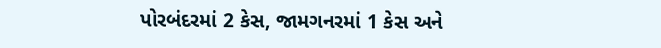પોરબંદરમાં 2 કેસ, જામગનરમાં 1 કેસ અને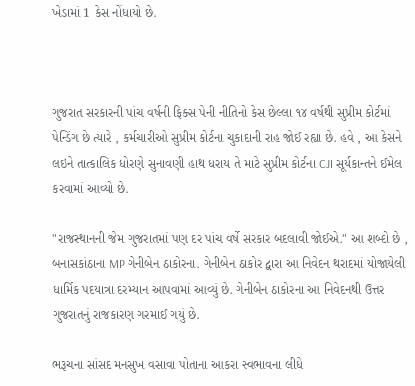ખેડામાં 1 કેસ નોંધાયો છે.



ગુજરાત સરકારની પાંચ વર્ષની ફિક્સ પેની નીતિનો કેસ છેલ્લા ૧૪ વર્ષથી સુપ્રીમ કોર્ટમાં પેન્ડિંગ છે ત્યારે , કર્મચારીઓ સુપ્રીમ કોર્ટના ચુકાદાની રાહ જોઈ રહ્યા છે. હવે , આ કેસને લઇને તાત્કાલિક ધોરણે સુનાવણી હાથ ધરાય તે માટે સુપ્રીમ કોર્ટના CJI સૂર્યકાન્તને ઈમેલ કરવામાં આવ્યો છે.

"રાજસ્થાનની જેમ ગુજરાતમાં પણ દર પાંચ વર્ષે સરકાર બદલાવી જોઈએ." આ શબ્દો છે , બનાસકાંઠાના MP ગેનીબેન ઠાકોરના. ગેનીબેન ઠાકોર દ્વારા આ નિવેદન થરાદમાં યોજાયેલી ધાર્મિક પદયાત્રા દરમ્યાન આપવામાં આવ્યું છે. ગેનીબેન ઠાકોરના આ નિવેદનથી ઉત્તર ગુજરાતનું રાજકારણ ગરમાઈ ગયું છે.

ભરૂચના સાંસદ મનસુખ વસાવા પોતાના આકરા સ્વભાવના લીધે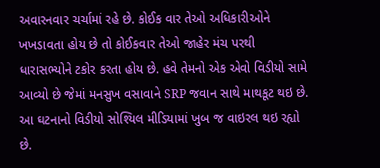અવારનવાર ચર્ચામાં રહે છે. કોઈક વાર તેઓ અધિકારીઓને ખખડાવતા હોય છે તો કોઈકવાર તેઓ જાહેર મંચ પરથી ધારાસભ્યોને ટકોર કરતા હોય છે. હવે તેમનો એક એવો વિડીયો સામે આવ્યો છે જેમાં મનસુખ વસાવાને SRP જવાન સાથે માથકૂટ થઇ છે. આ ઘટનાનો વિડીયો સોશ્યિલ મીડિયામાં ખુબ જ વાઇરલ થઇ રહ્યો છે.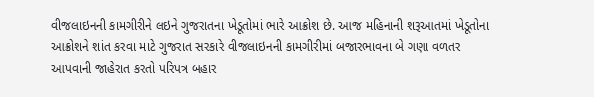વીજલાઇનની કામગીરીને લઇને ગુજરાતના ખેડૂતોમાં ભારે આક્રોશ છે. આજ મહિનાની શરૂઆતમાં ખેડૂતોના આક્રોશને શાંત કરવા માટે ગુજરાત સરકારે વીજલાઇનની કામગીરીમાં બજારભાવના બે ગણા વળતર આપવાની જાહેરાત કરતો પરિપત્ર બહાર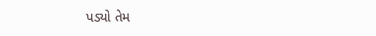પડ્યો તેમ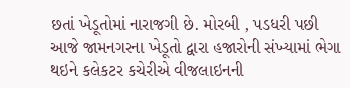છતાં ખેડૂતોમાં નારાજગી છે. મોરબી , પડધરી પછી આજે જામનગરના ખેડૂતો દ્વારા હજારોની સંખ્યામાં ભેગા થઇને કલેકટર કચેરીએ વીજલાઇનની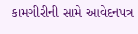કામગીરીની સામે આવેદનપત્ર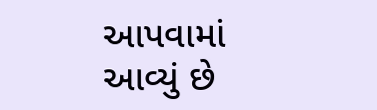આપવામાં આવ્યું છે